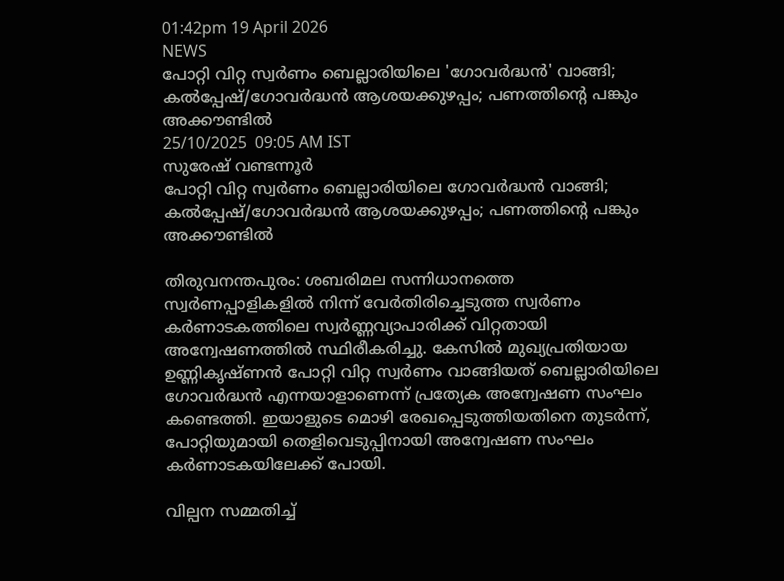01:42pm 19 April 2026
NEWS
പോറ്റി വിറ്റ സ്വർണം ബെല്ലാരിയിലെ 'ഗോവർദ്ധൻ' വാങ്ങി; കൽപ്പേഷ്/ഗോവർദ്ധൻ ആശയക്കുഴപ്പം; പണത്തിന്റെ പങ്കും അക്കൗണ്ടിൽ
25/10/2025  09:05 AM IST
സുരേഷ് വണ്ടന്നൂർ
പോറ്റി വിറ്റ സ്വർണം ബെല്ലാരിയിലെ ഗോവർദ്ധൻ വാങ്ങി; കൽപ്പേഷ്/ഗോവർദ്ധൻ ആശയക്കുഴപ്പം; പണത്തിന്റെ പങ്കും അക്കൗണ്ടിൽ

തിരുവനന്തപുരം: ശബരിമല സന്നിധാനത്തെ സ്വർണപ്പാളികളിൽ നിന്ന് വേർതിരിച്ചെടുത്ത സ്വർണം കർണാടകത്തിലെ സ്വർണ്ണവ്യാപാരിക്ക് വിറ്റതായി അന്വേഷണത്തിൽ സ്ഥിരീകരിച്ചു. കേസിൽ മുഖ്യപ്രതിയായ ഉണ്ണികൃഷ്ണൻ പോറ്റി വിറ്റ സ്വർണം വാങ്ങിയത് ബെല്ലാരിയിലെ ഗോവർദ്ധൻ എന്നയാളാണെന്ന് പ്രത്യേക അന്വേഷണ സംഘം കണ്ടെത്തി. ഇയാളുടെ മൊഴി രേഖപ്പെടുത്തിയതിനെ തുടർന്ന്, പോറ്റിയുമായി തെളിവെടുപ്പിനായി അന്വേഷണ സംഘം കർണാടകയിലേക്ക് പോയി.

വില്പന സമ്മതിച്ച്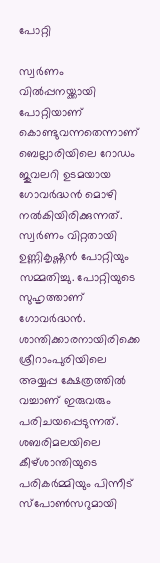പോറ്റി

സ്വർണം വിൽപ്പനയ്ക്കായി പോറ്റിയാണ് കൊണ്ടുവന്നതെന്നാണ് ബെല്ലാരിയിലെ റോഡം ജുവലറി ഉടമയായ ഗോവർദ്ധൻ മൊഴി നൽകിയിരിക്കുന്നത്. സ്വർണം വിറ്റതായി ഉണ്ണികൃഷ്ണൻ പോറ്റിയും സമ്മതിച്ചു. പോറ്റിയുടെ സുഹൃത്താണ് ഗോവർദ്ധൻ. ശാന്തിക്കാരനായിരിക്കെ ശ്രീറാംപുരിയിലെ അയ്യപ്പ ക്ഷേത്രത്തിൽ വച്ചാണ് ഇരുവരും പരിചയപ്പെടുന്നത്. ശബരിമലയിലെ കീഴ്ശാന്തിയുടെ പരികർമ്മിയും പിന്നീട് സ്പോൺസറുമായി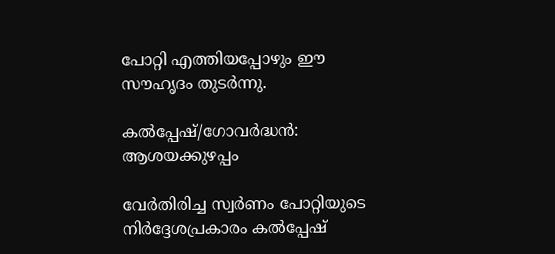പോറ്റി എത്തിയപ്പോഴും ഈ സൗഹൃദം തുടർന്നു.

കൽപ്പേഷ്/ഗോവർദ്ധൻ: ആശയക്കുഴപ്പം

വേർതിരിച്ച സ്വർണം പോറ്റിയുടെ നിർദ്ദേശപ്രകാരം കൽപ്പേഷ്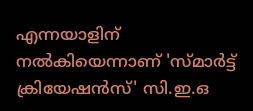എന്നയാളിന് നൽകിയെന്നാണ് 'സ്മാർട്ട് ക്രിയേഷൻസ്' സി.ഇ.ഒ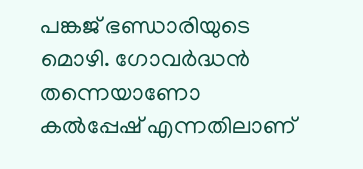പങ്കജ് ഭണ്ഡാരിയുടെ മൊഴി. ഗോവർദ്ധൻ തന്നെയാണോ കൽപ്പേഷ് എന്നതിലാണ്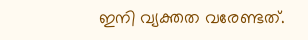ഇനി വ്യക്തത വരേണ്ടത്.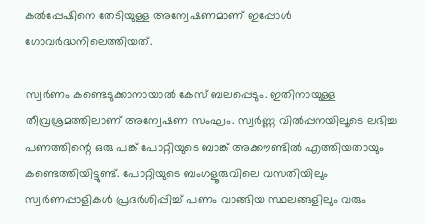കൽപ്പേഷിനെ തേടിയുള്ള അന്വേഷണമാണ് ഇപ്പോൾ ഗോവർദ്ധനിലെത്തിയത്.

സ്വർണം കണ്ടെടുക്കാനായാൽ കേസ് ബലപ്പെടും. ഇതിനായുള്ള തീവ്രശ്രമത്തിലാണ് അന്വേഷണ സംഘം. സ്വർണ്ണ വിൽപ്പനയിലൂടെ ലഭിച്ച പണത്തിന്റെ ഒരു പങ്ക് പോറ്റിയുടെ ബാങ്ക് അക്കൗണ്ടിൽ എത്തിയതായും കണ്ടെത്തിയിട്ടുണ്ട്. പോറ്റിയുടെ ബംഗളൂരുവിലെ വസതിയിലും സ്വർണപ്പാളികൾ പ്രദർശിപ്പിച്ച് പണം വാങ്ങിയ സ്ഥലങ്ങളിലും വരും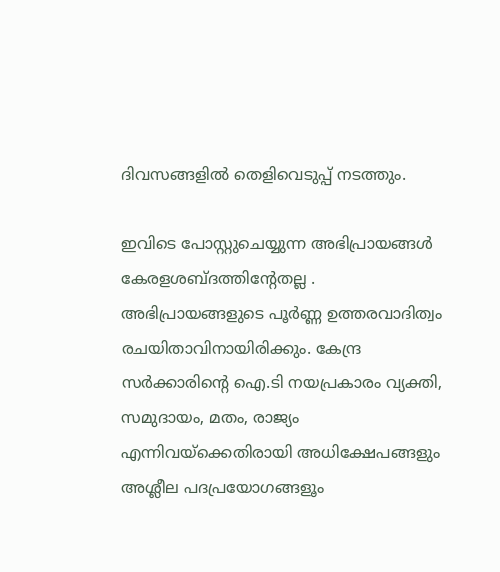ദിവസങ്ങളിൽ തെളിവെടുപ്പ് നടത്തും.

ഇവിടെ പോസ്റ്റുചെയ്യുന്ന അഭിപ്രായങ്ങള്‍ കേരളശബ്‌ദത്തിന്റേതല്ല . അഭിപ്രായങ്ങളുടെ പൂര്‍ണ്ണ ഉത്തരവാദിത്വം രചയിതാവിനായിരിക്കും. കേന്ദ്ര സർക്കാരിന്റെ ഐ.ടി നയപ്രകാരം വ്യക്തി, സമുദായം, മതം, രാജ്യം എന്നിവയ്ക്കെതിരായി അധിക്ഷേപങ്ങളും അശ്ലീല പദപ്രയോഗങ്ങളൂം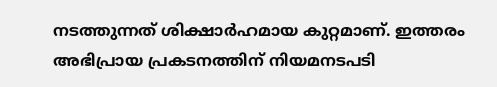നടത്തുന്നത് ശിക്ഷാര്‍ഹമായ കുറ്റമാണ്. ഇത്തരം അഭിപ്രായ പ്രകടനത്തിന് നിയമനടപടി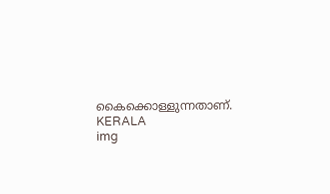കൈക്കൊള്ളുന്നതാണ്.
KERALA
img